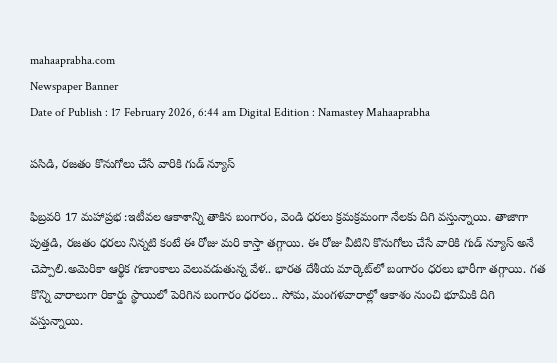mahaaprabha.com
Newspaper Banner
Date of Publish : 17 February 2026, 6:44 am Digital Edition : Namastey Mahaaprabha

పసిడి, రజతం కొనుగోలు చేసే వారికి గుడ్ న్యూస్

ఫిబ్రవరి 17 మహాప్రభ :ఇటీవల ఆకాశాన్ని తాకిన బంగారం, వెండి ధరలు క్రమక్రమంగా నేలకు దిగి వస్తున్నాయి. తాజాగా పుత్తడి, రజతం ధరలు నిన్నటి కంటే ఈ రోజు మరి కాస్తా తగ్గాయి. ఈ రోజు వీటిని కొనుగోలు చేసే వారికి గుడ్ న్యూస్ అనే చెప్పాలి.అమెరికా ఆర్థిక గణాంకాలు వెలువడుతున్న వేళ.. భారత దేశీయ మార్కెట్‌లో బంగారం ధరలు భారీగా తగ్గాయి. గత కొన్ని వారాలుగా రికార్డు స్థాయిలో పెరిగిన బంగారం ధరలు.. సోమ, మంగళవారాల్లో ఆకాశం నుంచి భూమికి దిగి వస్తున్నాయి.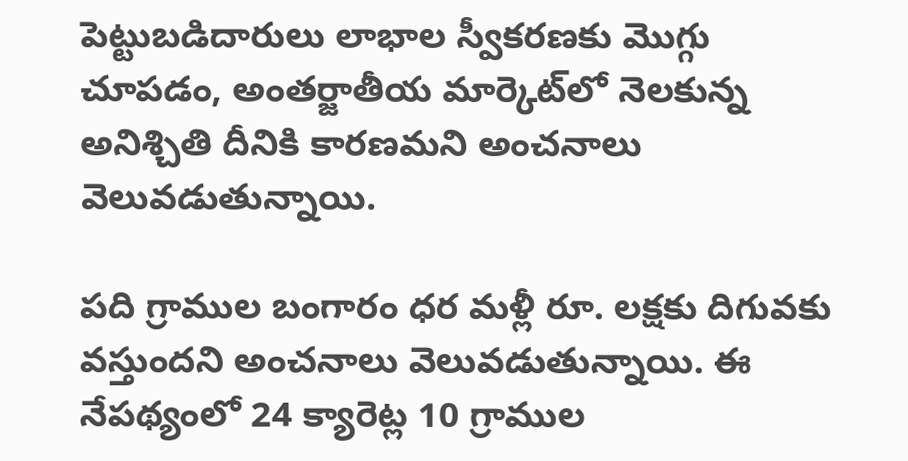పెట్టుబడిదారులు లాభాల స్వీకరణకు మొగ్గు చూపడం, అంతర్జాతీయ మార్కెట్‌లో నెలకున్న అనిశ్చితి దీనికి కారణమని అంచనాలు వెలువడుతున్నాయి.

పది గ్రాముల బంగారం ధర మళ్లీ రూ. లక్షకు దిగువకు వస్తుందని అంచనాలు వెలువడుతున్నాయి. ఈ నేపథ్యంలో 24 క్యారెట్ల 10 గ్రాముల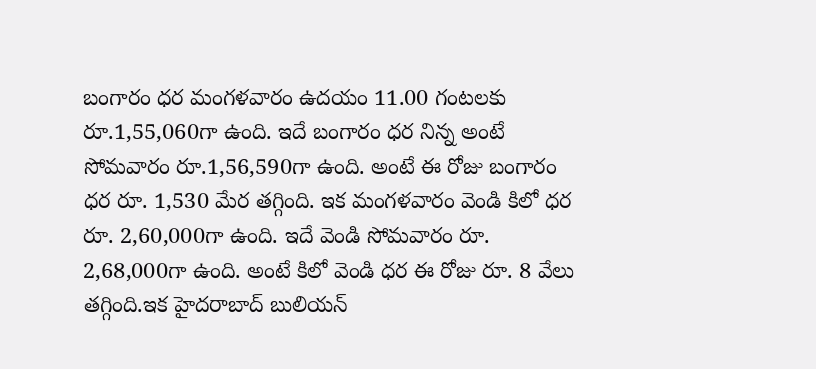బంగారం ధర మంగళవారం ఉదయం 11.00 గంటలకు రూ.1,55,060గా ఉంది. ఇదే బంగారం ధర నిన్న అంటే సోమవారం రూ.1,56,590గా ఉంది. అంటే ఈ రోజు బంగారం ధర రూ. 1,530 మేర తగ్గింది. ఇక మంగళవారం వెండి కిలో ధర రూ. 2,60,000గా ఉంది. ఇదే వెండి సోమవారం రూ. 2,68,000గా ఉంది. అంటే కిలో వెండి ధర ఈ రోజు రూ. 8 వేలు తగ్గింది.ఇక హైదరాబాద్ బులియన్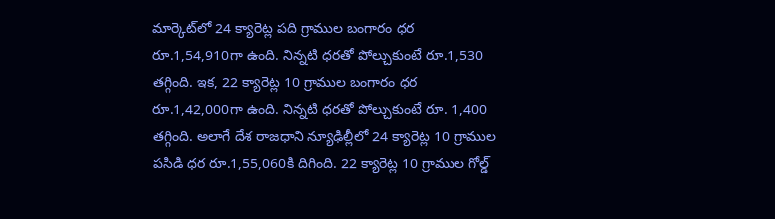మార్కెట్‌లో 24 క్యారెట్ల పది గ్రాముల బంగారం ధర రూ.1,54,910గా ఉంది. నిన్నటి ధరతో పోల్చుకుంటే రూ.1,530 తగ్గింది. ఇక, 22 క్యారెట్ల 10 గ్రాముల బంగారం ధర రూ.1,42,000గా ఉంది. నిన్నటి ధరతో పోల్చుకుంటే రూ. 1,400 తగ్గింది. అలాగే దేశ రాజధాని న్యూఢిల్లీలో 24 క్యారెట్ల 10 గ్రాముల పసిడి ధర రూ.1,55,060కి దిగింది. 22 క్యారెట్ల 10 గ్రాముల గోల్డ్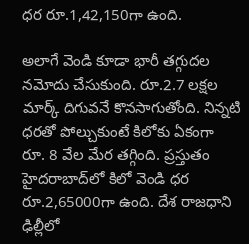ధర రూ.1,42,150గా ఉంది.

అలాగే వెండి కూడా భారీ తగ్గుదల నమోదు చేసుకుంది. రూ.2.7 లక్షల మార్క్‌ దిగువనే కొనసాగుతోంది. నిన్నటి ధరతో పోల్చుకుంటే కిలోకు ఏకంగా రూ. 8 వేల మేర తగ్గింది. ప్రస్తుతం హైదరాబాద్‌లో కిలో వెండి ధర రూ.2,65000గా ఉంది. దేశ రాజధాని ఢిల్లీలో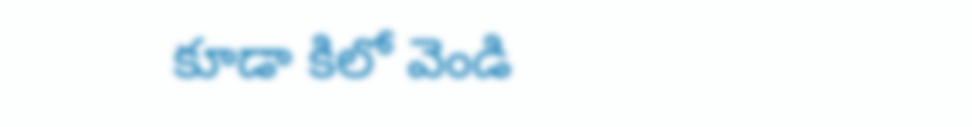కూడా కిలో వెండి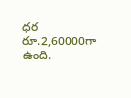ధర రూ.2,60000గా ఉంది.